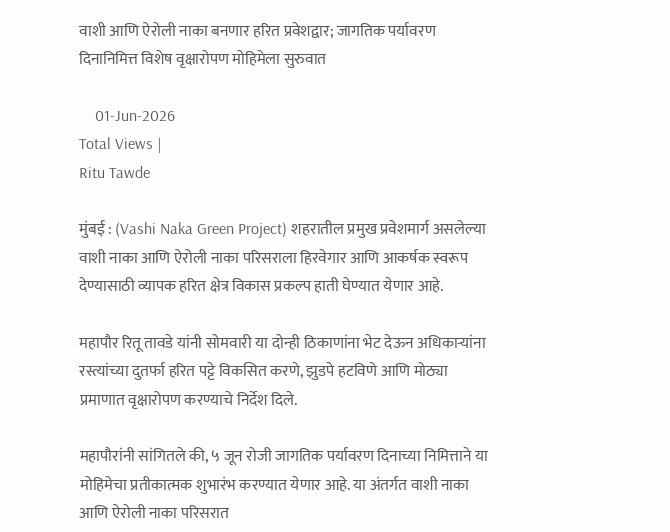वाशी आणि ऐरोली नाका बनणार हरित प्रवेशद्वार; जागतिक पर्यावरण दिनानिमित्त विशेष वृक्षारोपण मोहिमेला सुरुवात

    01-Jun-2026
Total Views |
Ritu Tawde

मुंबई : (Vashi Naka Green Project) शहरातील प्रमुख प्रवेशमार्ग असलेल्या वाशी नाका आणि ऐरोली नाका परिसराला हिरवेगार आणि आकर्षक स्वरूप देण्यासाठी व्यापक हरित क्षेत्र विकास प्रकल्प हाती घेण्यात येणार आहे.

महापौर रितू तावडे यांनी सोमवारी या दोन्ही ठिकाणांना भेट देऊन अधिकाऱ्यांना रस्त्यांच्या दुतर्फा हरित पट्टे विकसित करणे, झुडपे हटविणे आणि मोठ्या प्रमाणात वृक्षारोपण करण्याचे निर्देश दिले.

महापौरांनी सांगितले की, ५ जून रोजी जागतिक पर्यावरण दिनाच्या निमित्ताने या मोहिमेचा प्रतीकात्मक शुभारंभ करण्यात येणार आहे. या अंतर्गत वाशी नाका आणि ऐरोली नाका परिसरात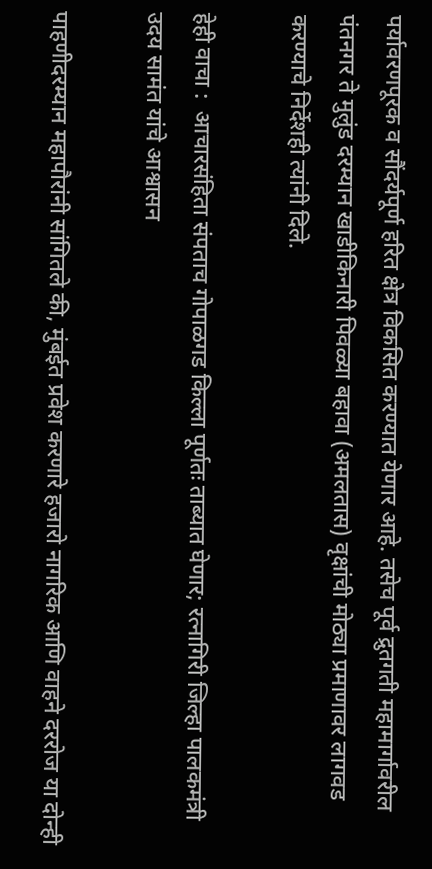पर्यावरणपूरक व सौंदर्यपूर्ण हरित क्षेत्र विकसित करण्यात येणार आहे. तसेच पूर्व द्रुतगती महामार्गावरील पंतनगर ते मुलुंड दरम्यान खाडीकिनारी पिवळ्या बहावा (अमलतास) वृक्षांची मोठ्या प्रमाणावर लागवड करण्याचे निर्देशही त्यांनी दिले.

हेही वाचा :  आचारसंहिता संपताच गोपाळगड किल्ला पूर्णतः ताब्यात घेणार; रत्नागिरी जिल्हा पालकमंत्री उदय सामंत यांचे आश्वासन

पाहणीदरम्यान महापौरांनी सांगितले की, मुंबईत प्रवेश करणारे हजारो नागरिक आणि वाहने दररोज या दोन्ही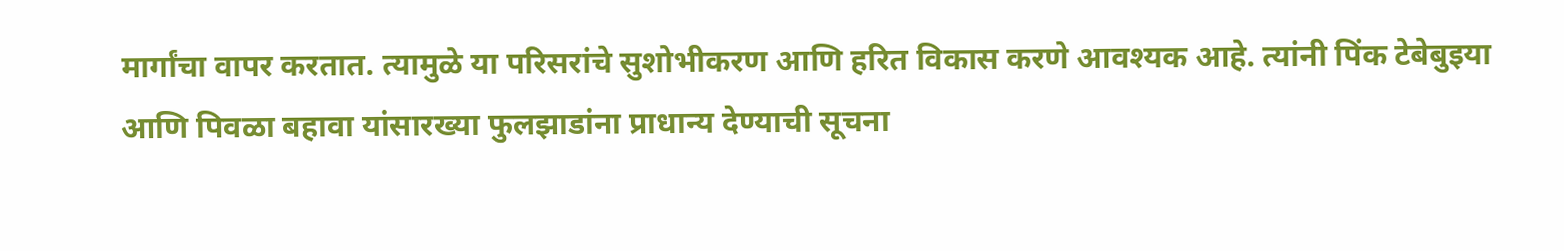मार्गांचा वापर करतात. त्यामुळे या परिसरांचे सुशोभीकरण आणि हरित विकास करणे आवश्यक आहे. त्यांनी पिंक टेबेबुइया आणि पिवळा बहावा यांसारख्या फुलझाडांना प्राधान्य देण्याची सूचना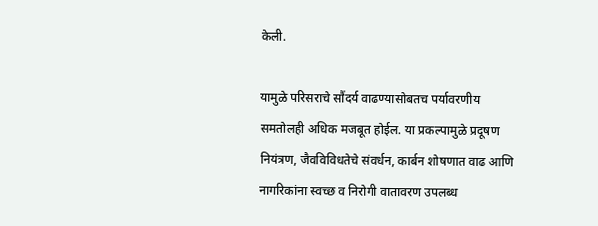केली.

यामुळे परिसराचे सौंदर्य वाढण्यासोबतच पर्यावरणीय समतोलही अधिक मजबूत होईल. या प्रकल्पामुळे प्रदूषण नियंत्रण, जैवविविधतेचे संवर्धन, कार्बन शोषणात वाढ आणि नागरिकांना स्वच्छ व निरोगी वातावरण उपलब्ध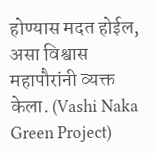होण्यास मदत होईल, असा विश्वास महापौरांनी व्यक्त केला. (Vashi Naka Green Project)